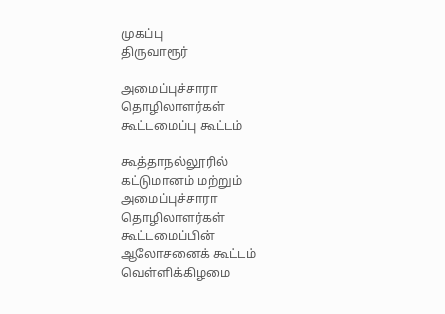முகப்பு
திருவாரூர்

அமைப்புச்சாரா தொழிலாளர்கள் கூட்டமைப்பு கூட்டம்

கூத்தாநல்லூரில் கட்டுமானம் மற்றும் அமைப்புச்சாரா தொழிலாளர்கள் கூட்டமைப்பின் ஆலோசனைக் கூட்டம் வெள்ளிக்கிழமை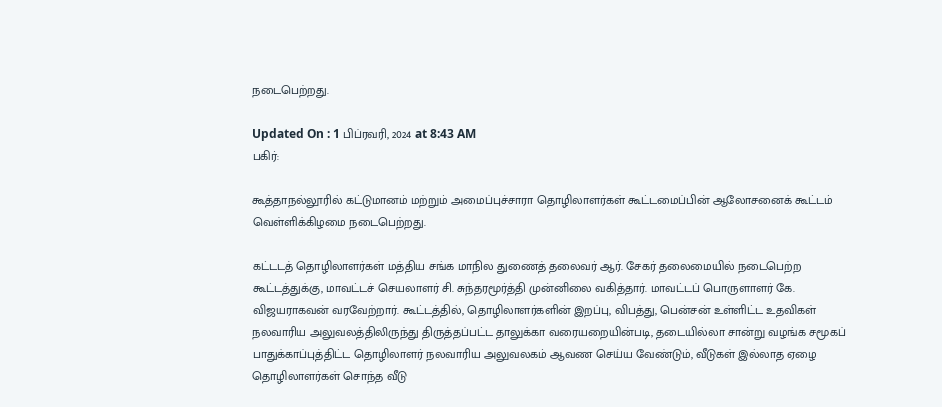நடைபெற்றது.

Updated On : 1 பிப்ரவரி, 2024 at 8:43 AM
பகிர்:

கூத்தாநல்லூரில் கட்டுமானம் மற்றும் அமைப்புச்சாரா தொழிலாளர்கள் கூட்டமைப்பின் ஆலோசனைக் கூட்டம் வெள்ளிக்கிழமை நடைபெற்றது.

கட்டடத் தொழிலாளர்கள் மத்திய சங்க மாநில துணைத் தலைவர் ஆர். சேகர் தலைமையில் நடைபெற்ற கூட்டத்துக்கு, மாவட்டச் செயலாளர் சி. சுந்தரமூர்த்தி முன்னிலை வகித்தார். மாவட்டப் பொருளாளர் கே. விஜயராகவன் வரவேற்றார். கூட்டத்தில், தொழிலாளர்களின் இறப்பு, விபத்து, பென்சன் உள்ளிட்ட உதவிகள் நலவாரிய அலுவலத்திலிருந்து திருத்தப்பட்ட தாலுக்கா வரையறையின்படி, தடையில்லா சான்று வழங்க சமூகப் பாதுக்காப்புத்திட்ட தொழிலாளர் நலவாரிய அலுவலகம் ஆவண செய்ய வேண்டும், வீடுகள் இல்லாத ஏழை தொழிலாளர்கள் சொந்த வீடு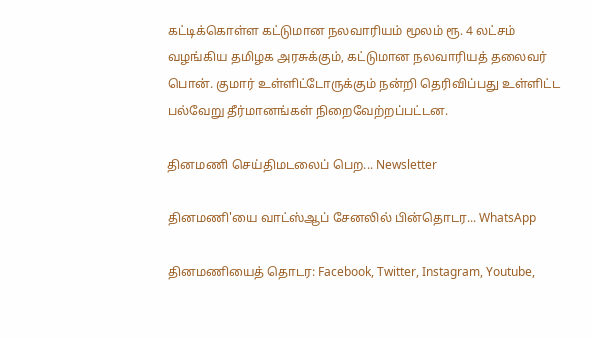கட்டிக்கொள்ள கட்டுமான நலவாரியம் மூலம் ரூ. 4 லட்சம் வழங்கிய தமிழக அரசுக்கும், கட்டுமான நலவாரியத் தலைவர் பொன். குமார் உள்ளிட்டோருக்கும் நன்றி தெரிவிப்பது உள்ளிட்ட பல்வேறு தீர்மானங்கள் நிறைவேற்றப்பட்டன.

தினமணி செய்திமடலைப் பெற... Newsletter

தினமணி'யை வாட்ஸ்ஆப் சேனலில் பின்தொடர... WhatsApp

தினமணியைத் தொடர: Facebook, Twitter, Instagram, Youtube,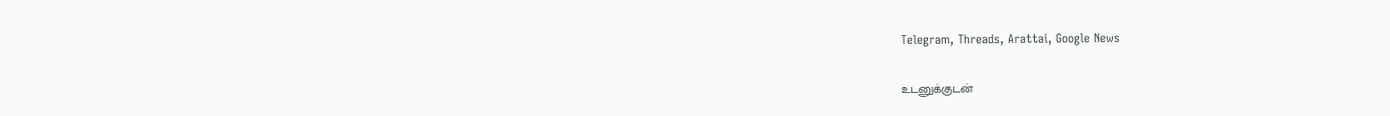Telegram, Threads, Arattai, Google News

உடனுக்குடன்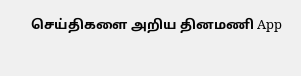செய்திகளை அறிய தினமணி App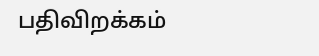பதிவிறக்கம்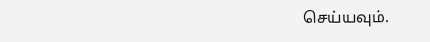செய்யவும்.